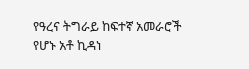የዓረና ትግራይ ከፍተኛ አመራሮች የሆኑ አቶ ኪዳነ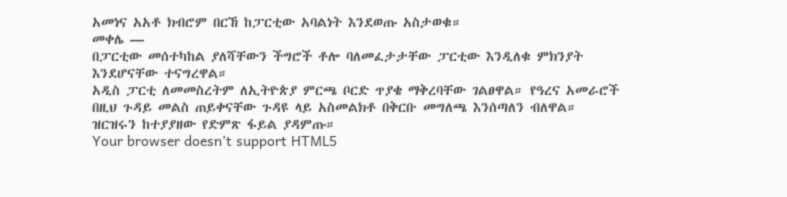አመነና አአቶ ክብሮም በርኸ ከፓርቲው አባልነት እንደወጡ አስታወቁ።
መቀሌ —
በፓርቲው መሰተካከል ያለሻቸውን ችግሮች ቶሎ ባለመፈታታቸው ፓርቲው እንዲለቁ ምክንያት እንደሆናቸው ተናግረዋል።
አዲስ ፓርቲ ለመመስረትም ለኢትዮጵያ ምርጫ ቦርድ ጥያቄ ማቅረባቸው ገልፀዋል። የዓረና አመራሮች በዚህ ጉዳይ መልስ ጠይቀናቸው ጉዳዩ ላይ አስመልክቶ በቅርቡ መግለጫ እንሰጣለን ብለዋል።
ዝርዝሩን ከተያያዘው የድምጽ ፋይል ያዳምጡ።
Your browser doesn’t support HTML5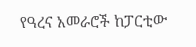የዓረና አመራሮች ከፓርቲው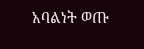አባልነት ወጡ